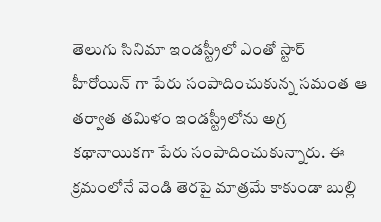తెలుగు సినిమా ఇండస్ట్రీలో ఎంతో స్టార్ హీరోయిన్ గా పేరు సంపాదించుకున్న సమంత ఆ తర్వాత తమిళం ఇండస్ట్రీలోను అగ్ర కథానాయికగా పేరు సంపాదించుకున్నారు. ఈ క్రమంలోనే వెండి తెరపై మాత్రమే కాకుండా బుల్లి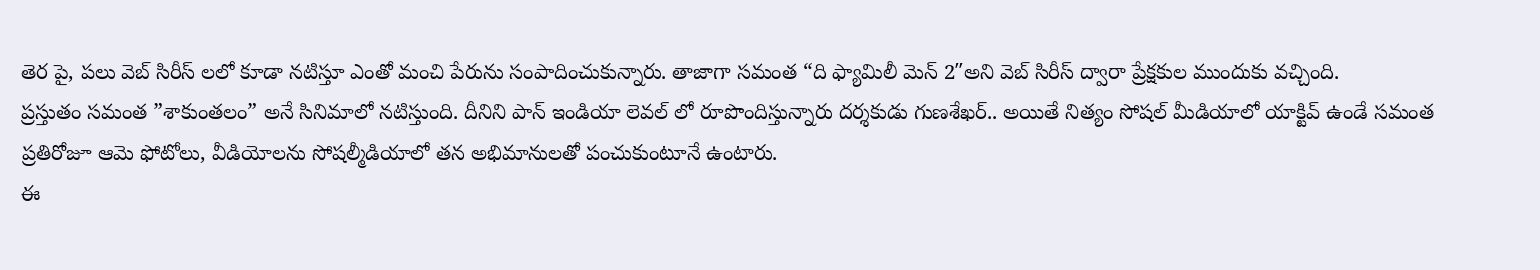తెర పై, పలు వెబ్ సిరీస్ లలో కూడా నటిస్తూ ఎంతో మంచి పేరును సంపాదించుకున్నారు. తాజాగా సమంత “ది ఫ్యామిలీ మెన్ 2″అని వెబ్ సిరీస్ ద్వారా ప్రేక్షకుల ముందుకు వచ్చింది.
ప్రస్తుతం సమంత ”శాకుంతలం” అనే సినిమాలో నటిస్తుంది. దీనిని పాన్ ఇండియా లెవల్ లో రూపొందిస్తున్నారు దర్శకుడు గుణశేఖర్.. అయితే నిత్యం సోషల్ మీడియాలో యాక్టివ్ ఉండే సమంత ప్రతిరోజూ ఆమె ఫోటోలు, వీడియోలను సోషల్మీడియాలో తన అభిమానులతో పంచుకుంటూనే ఉంటారు.
ఈ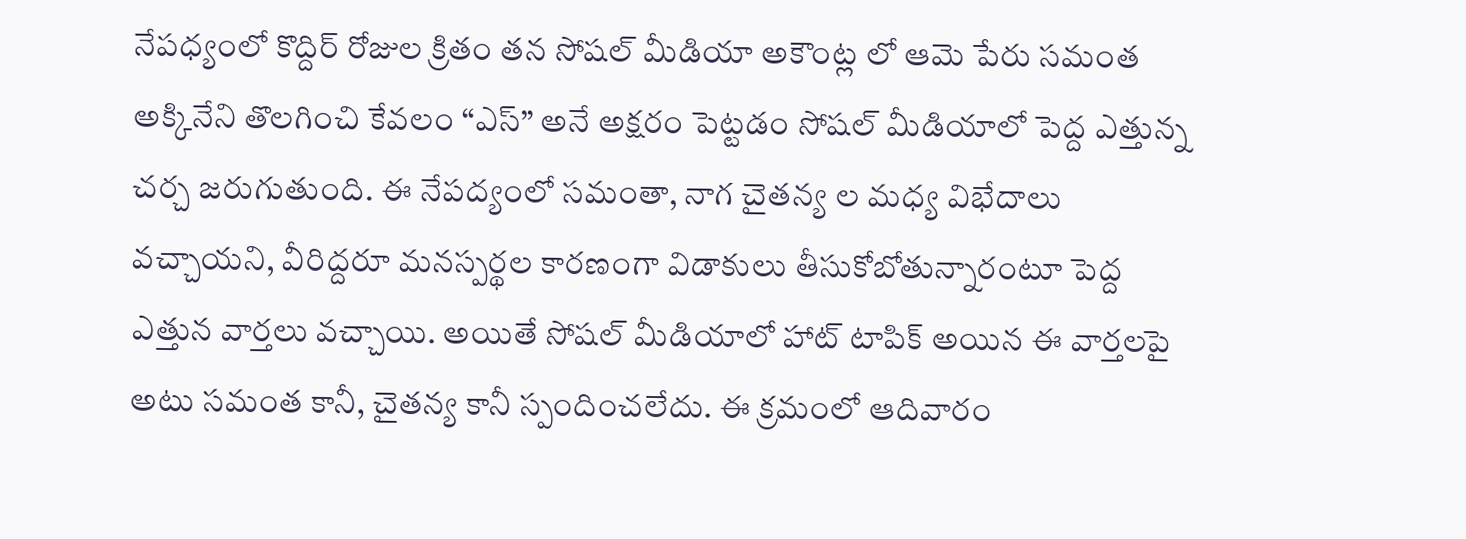నేపధ్యంలో కొద్దిర్ రోజుల క్రితం తన సోషల్ మీడియా అకౌంట్ల లో ఆమె పేరు సమంత అక్కినేని తొలగించి కేవలం “ఎస్” అనే అక్షరం పెట్టడం సోషల్ మీడియాలో పెద్ద ఎత్తున్న చర్చ జరుగుతుంది. ఈ నేపద్యంలో సమంతా, నాగ చైతన్య ల మధ్య విభేదాలు వచ్చాయని, వీరిద్దరూ మనస్పర్థల కారణంగా విడాకులు తీసుకోబోతున్నారంటూ పెద్ద ఎత్తున వార్తలు వచ్చాయి. అయితే సోషల్ మీడియాలో హాట్ టాపిక్ అయిన ఈ వార్తలపై అటు సమంత కానీ, చైతన్య కానీ స్పందించలేదు. ఈ క్రమంలో ఆదివారం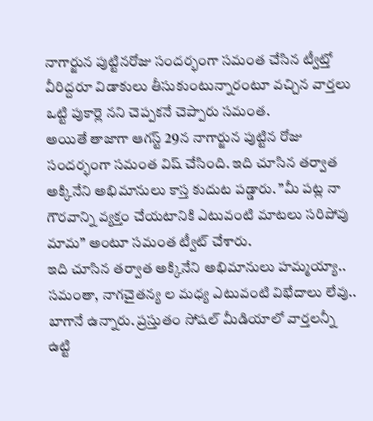నాగార్జున పుట్టినరోజు సందర్భంగా సమంత చేసిన ట్వీట్తో వీరిద్దరూ విడాకులు తీసుకుంటున్నారంటూ వచ్చిన వార్తలు ఒట్టి పుకార్లె నని చెప్పకనే చెప్పారు సమంత.
అయితే తాజాగా ఆగస్ట్ 29న నాగార్జున పుట్టిన రోజు సందర్భంగా సమంత విష్ చేసింది. ఇది చూసిన తర్వాత అక్కినేని అభిమానులు కాస్త కుదుట పడ్డారు. ”మీ పట్ల నా గౌరవాన్ని వ్యక్తం చేయటానికి ఎటువంటి మాటలు సరిపోవు మామ” అంటూ సమంత ట్వీట్ చేశారు.
ఇది చూసిన తర్వాత అక్కినేని అభిమానులు హమ్మయ్యా.. సమంతా, నాగచైతన్య ల మధ్య ఎటువంటి విభేదాలు లేవు.. బాగానే ఉన్నారు. ప్రస్తుతం సోషల్ మీడియాలో వార్తలన్నీ ఉట్టి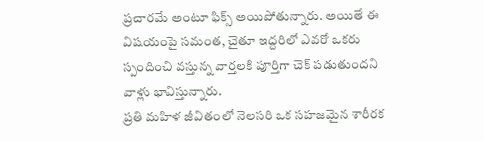ప్రచారమే అంటూ ఫిక్స్ అయిపోతున్నారు. అయితే ఈ విషయంపై సమంత, చైతూ ఇద్దరిలో ఎవరో ఒకరు స్పందించి వస్తున్న వార్తలకి పూర్తిగా చెక్ పడుతుందని వాళ్లు భావిస్తున్నారు.
ప్రతి మహిళ జీవితంలో నెలసరి ఒక సహజమైన శారీరక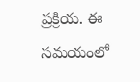ప్రక్రియ. ఈ సమయంలో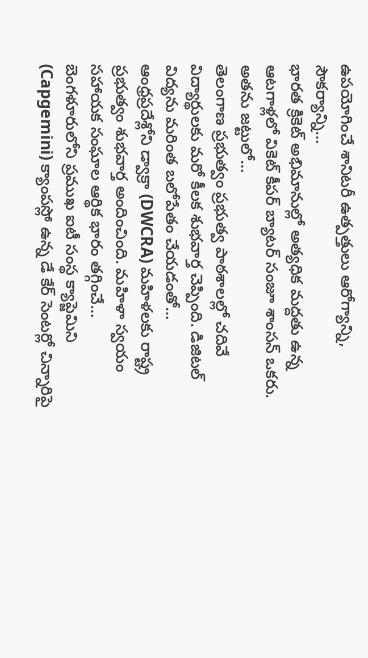ఉపయోగించే శానిటరీ ఉత్పత్తులు ఆరోగ్యాన్ని, సౌకర్యాన్ని…
భారత క్రికెట్ అభిమానుల్లో అత్యధిక మద్దతు ఉన్న ఆటగాళ్లలో వికెట్ కీపర్ బ్యాటర్ సంజూ శాంసన్ ఒకరు. అతను జట్టులో…
తెలంగాణ ప్రభుత్వం ప్రభుత్వ పాఠశాలల్లో చదివే విద్యార్థులకు మరో కీలక శుభవార్త చెప్పింది. డిజిటల్ విద్యను మరింత బలోపేతం చేయడంతో…
ఆంధ్రప్రదేశ్లోని డ్వాక్రా (DWCRA) మహిళలకు రాష్ట్ర ప్రభుత్వం శుభవార్త అందించింది. మహిళా స్వయం సహాయక సంఘాల ఆర్థిక భారం తగ్గించే…
బెంగళూరులోని ప్రముఖ ఐటీ సంస్థ క్యాప్జెమిని (Capgemini) క్యాంపస్లో ఉన్న డే కేర్ సెంటర్లో చిన్నారిపై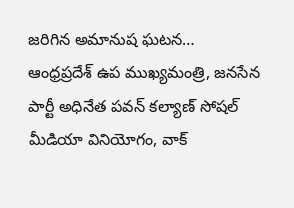జరిగిన అమానుష ఘటన…
ఆంధ్రప్రదేశ్ ఉప ముఖ్యమంత్రి, జనసేన పార్టీ అధినేత పవన్ కల్యాణ్ సోషల్ మీడియా వినియోగం, వాక్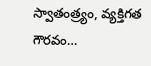స్వాతంత్ర్యం, వ్యక్తిగత గౌరవం…